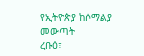የኢትዮጵያ ከሶማልያ መውጣት
ረቡዕ፣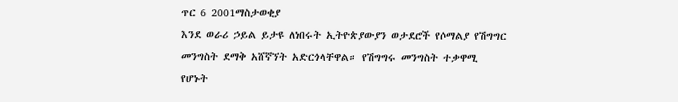ጥር 6 2001ማስታወቂያ
እንደ ወራሪ ኃይል ይታዩ ለነበሩት ኢትዮጵያውያን ወታደሮች የሶማልያ የሽግግር መንግስት ደማቅ አሸኛኘት አድርጎላቸዋል። የሽግግሩ መንግስት ተቃዋሚ የሆኑት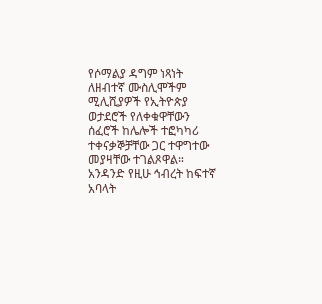የሶማልያ ዳግም ነጻነት ለዘብተኛ ሙስሊሞችም ሚሊሺያዎች የኢትዮጵያ ወታደሮች የለቀቁዋቸውን ሰፈሮች ከሌሎች ተፎካካሪ ተቀናቃኞቻቸው ጋር ተዋግተው መያዛቸው ተገልጾዋል። አንዳንድ የዚሁ ኅብረት ከፍተኛ አባላት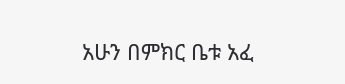አሁን በምክር ቤቱ አፈ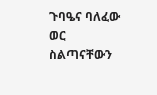ጉባዔና ባለፈው ወር ስልጣናቸውን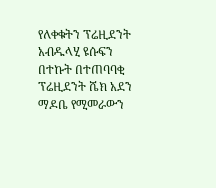የለቀቁትን ፕሬዚደንት አብዱላሂ ዩሱፍን በተኩት በተጠባባቂ ፕሬዚደንት ሼክ አደን ማዶቤ የሚመራውን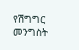የሽግግር መንግስት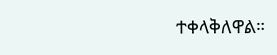ተቀላቅለዋል።